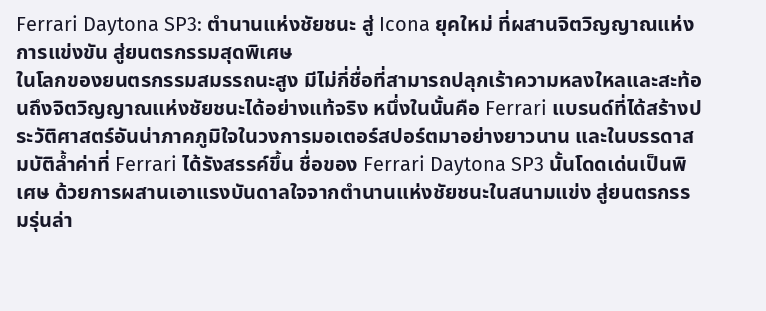Ferrari Daytona SP3: ตำนานแห่งชัยชนะ สู่ Icona ยุคใหม่ ที่ผสานจิตวิญญาณแห่งการแข่งขัน สู่ยนตรกรรมสุดพิเศษ
ในโลกของยนตรกรรมสมรรถนะสูง มีไม่กี่ชื่อที่สามารถปลุกเร้าความหลงใหลและสะท้อนถึงจิตวิญญาณแห่งชัยชนะได้อย่างแท้จริง หนึ่งในนั้นคือ Ferrari แบรนด์ที่ได้สร้างประวัติศาสตร์อันน่าภาคภูมิใจในวงการมอเตอร์สปอร์ตมาอย่างยาวนาน และในบรรดาสมบัติล้ำค่าที่ Ferrari ได้รังสรรค์ขึ้น ชื่อของ Ferrari Daytona SP3 นั้นโดดเด่นเป็นพิเศษ ด้วยการผสานเอาแรงบันดาลใจจากตำนานแห่งชัยชนะในสนามแข่ง สู่ยนตรกรรมรุ่นล่า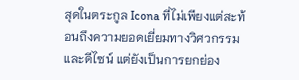สุดในตระกูล Icona ที่ไม่เพียงแต่สะท้อนถึงความยอดเยี่ยมทางวิศวกรรมและดีไซน์ แต่ยังเป็นการยกย่อง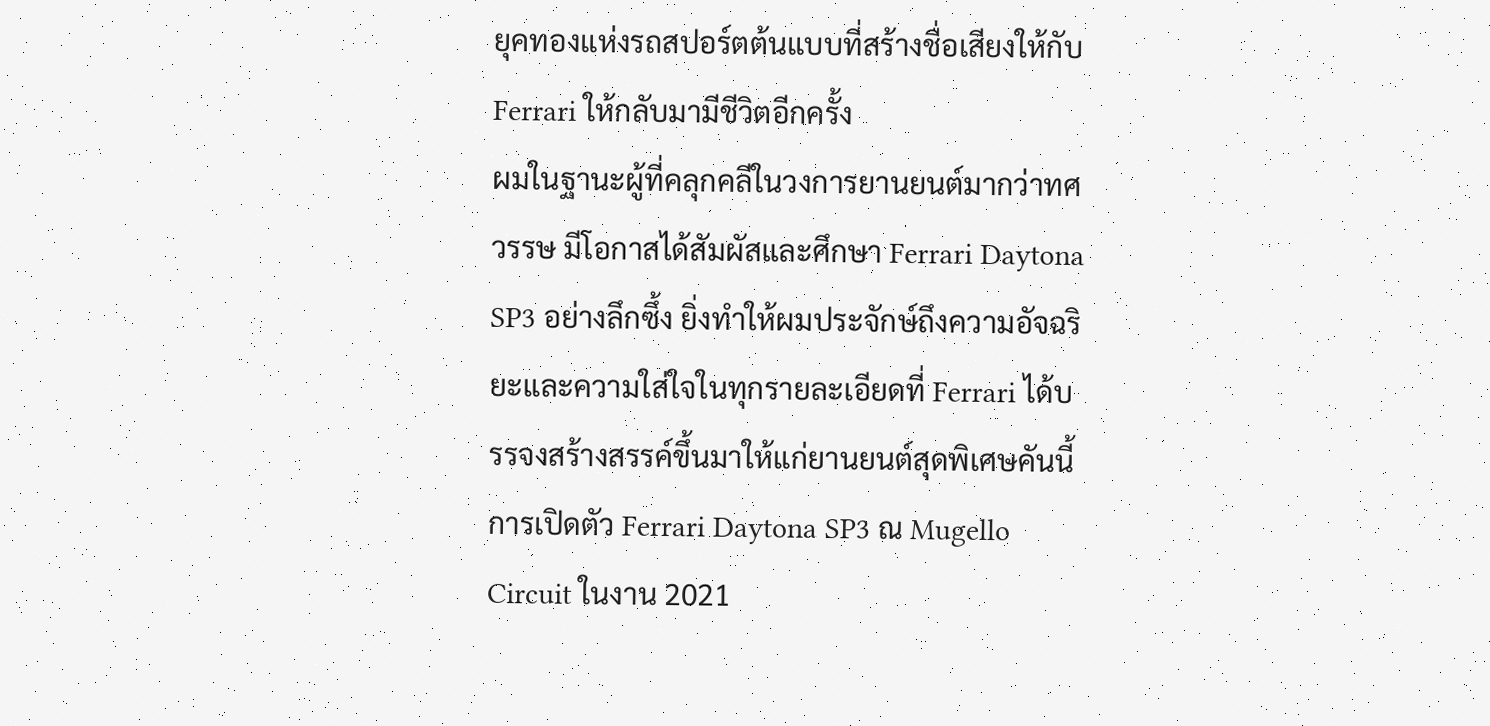ยุคทองแห่งรถสปอร์ตต้นแบบที่สร้างชื่อเสียงให้กับ Ferrari ให้กลับมามีชีวิตอีกครั้ง
ผมในฐานะผู้ที่คลุกคลีในวงการยานยนต์มากว่าทศวรรษ มีโอกาสได้สัมผัสและศึกษา Ferrari Daytona SP3 อย่างลึกซึ้ง ยิ่งทำให้ผมประจักษ์ถึงความอัจฉริยะและความใส่ใจในทุกรายละเอียดที่ Ferrari ได้บรรจงสร้างสรรค์ขึ้นมาให้แก่ยานยนต์สุดพิเศษคันนี้ การเปิดตัว Ferrari Daytona SP3 ณ Mugello Circuit ในงาน 2021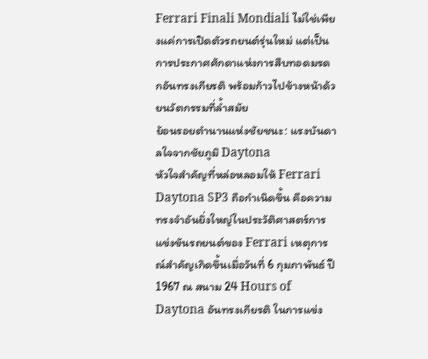Ferrari Finali Mondiali ไม่ใช่เพียงแค่การเปิดตัวรถยนต์รุ่นใหม่ แต่เป็นการประกาศศักดาแห่งการสืบทอดมรดกอันทรงเกียรติ พร้อมก้าวไปข้างหน้าด้วยนวัตกรรมที่ล้ำสมัย
ย้อนรอยตำนานแห่งชัยชนะ: แรงบันดาลใจจากชัยภูมิ Daytona
หัวใจสำคัญที่หล่อหลอมให้ Ferrari Daytona SP3 ถือกำเนิดขึ้น คือความทรงจำอันยิ่งใหญ่ในประวัติศาสตร์การแข่งขันรถยนต์ของ Ferrari เหตุการณ์สำคัญเกิดขึ้นเมื่อวันที่ 6 กุมภาพันธ์ ปี 1967 ณ สนาม 24 Hours of Daytona อันทรงเกียรติ ในการแข่ง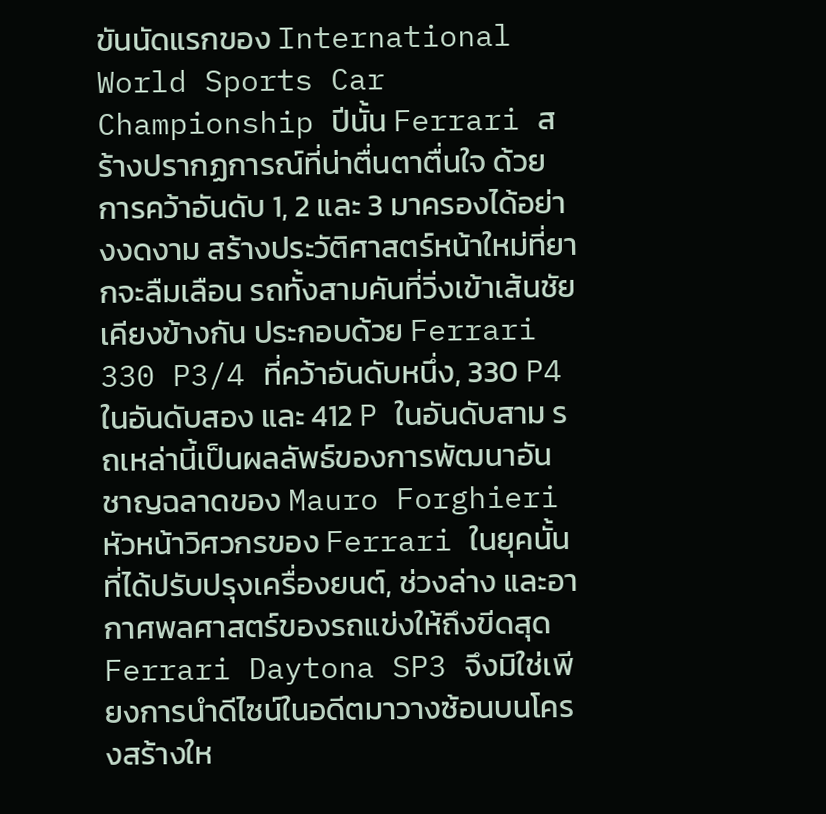ขันนัดแรกของ International World Sports Car Championship ปีนั้น Ferrari สร้างปรากฏการณ์ที่น่าตื่นตาตื่นใจ ด้วยการคว้าอันดับ 1, 2 และ 3 มาครองได้อย่างงดงาม สร้างประวัติศาสตร์หน้าใหม่ที่ยากจะลืมเลือน รถทั้งสามคันที่วิ่งเข้าเส้นชัยเคียงข้างกัน ประกอบด้วย Ferrari 330 P3/4 ที่คว้าอันดับหนึ่ง, 330 P4 ในอันดับสอง และ 412 P ในอันดับสาม รถเหล่านี้เป็นผลลัพธ์ของการพัฒนาอันชาญฉลาดของ Mauro Forghieri หัวหน้าวิศวกรของ Ferrari ในยุคนั้น ที่ได้ปรับปรุงเครื่องยนต์, ช่วงล่าง และอากาศพลศาสตร์ของรถแข่งให้ถึงขีดสุด
Ferrari Daytona SP3 จึงมิใช่เพียงการนำดีไซน์ในอดีตมาวางซ้อนบนโครงสร้างให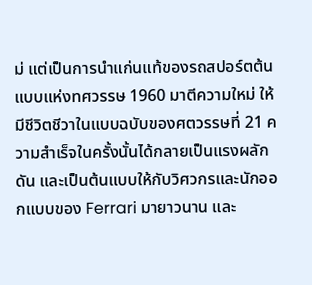ม่ แต่เป็นการนำแก่นแท้ของรถสปอร์ตต้นแบบแห่งทศวรรษ 1960 มาตีความใหม่ ให้มีชีวิตชีวาในแบบฉบับของศตวรรษที่ 21 ความสำเร็จในครั้งนั้นได้กลายเป็นแรงผลักดัน และเป็นต้นแบบให้กับวิศวกรและนักออกแบบของ Ferrari มายาวนาน และ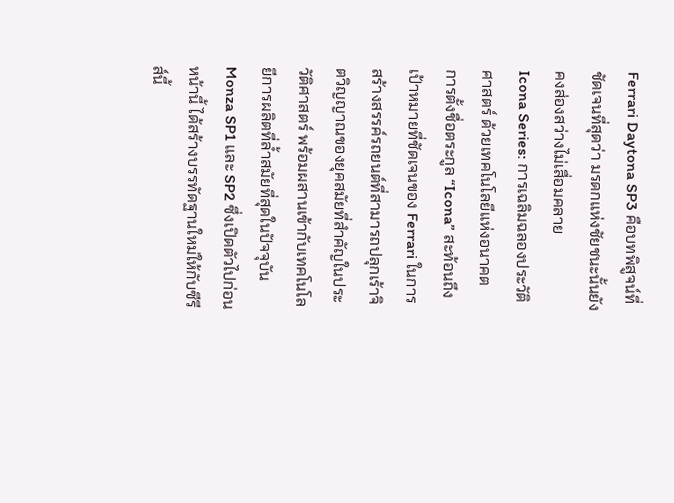Ferrari Daytona SP3 คือบทพิสูจน์ที่ชัดเจนที่สุดว่า มรดกแห่งชัยชนะนั้นยังคงส่องสว่างไม่เสื่อมคลาย
Icona Series: การเฉลิมฉลองประวัติศาสตร์ ด้วยเทคโนโลยีแห่งอนาคต
การตั้งชื่อตระกูล “Icona” สะท้อนถึงเป้าหมายที่ชัดเจนของ Ferrari ในการสร้างสรรค์รถยนต์ที่สามารถปลุกเร้าจิตวิญญาณของยุคสมัยที่สำคัญในประวัติศาสตร์ พร้อมผสานเข้ากับเทคโนโลยีการผลิตที่ล้ำสมัยที่สุดในปัจจุบัน Monza SP1 และ SP2 ซึ่งเปิดตัวไปก่อนหน้านี้ ได้สร้างบรรทัดฐานใหม่ให้กับซีรีส์นี้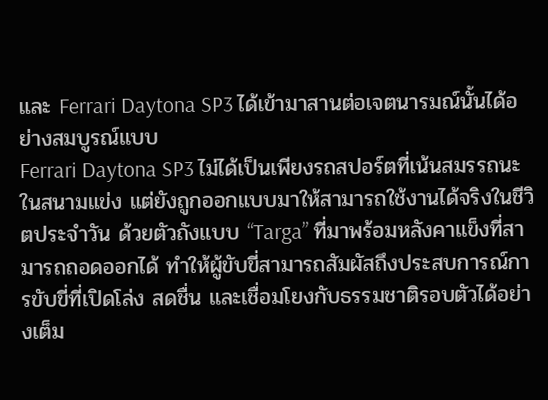และ Ferrari Daytona SP3 ได้เข้ามาสานต่อเจตนารมณ์นั้นได้อย่างสมบูรณ์แบบ
Ferrari Daytona SP3 ไม่ได้เป็นเพียงรถสปอร์ตที่เน้นสมรรถนะในสนามแข่ง แต่ยังถูกออกแบบมาให้สามารถใช้งานได้จริงในชีวิตประจำวัน ด้วยตัวถังแบบ “Targa” ที่มาพร้อมหลังคาแข็งที่สามารถถอดออกได้ ทำให้ผู้ขับขี่สามารถสัมผัสถึงประสบการณ์การขับขี่ที่เปิดโล่ง สดชื่น และเชื่อมโยงกับธรรมชาติรอบตัวได้อย่างเต็ม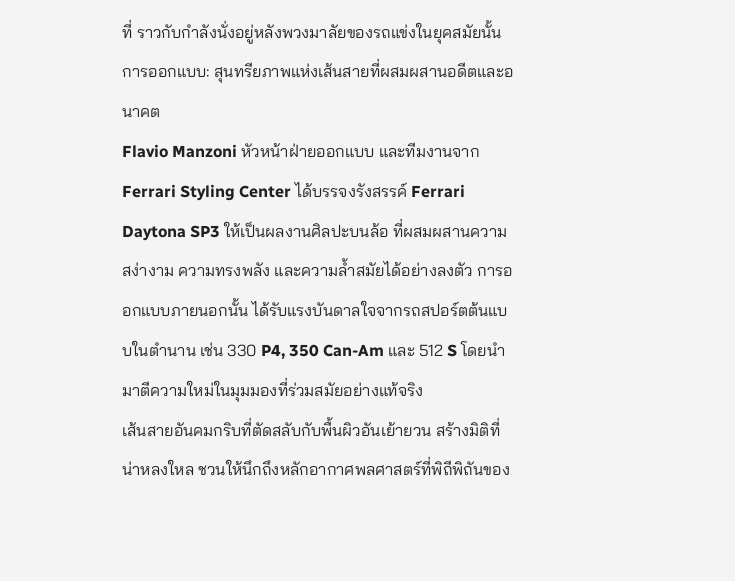ที่ ราวกับกำลังนั่งอยู่หลังพวงมาลัยของรถแข่งในยุคสมัยนั้น
การออกแบบ: สุนทรียภาพแห่งเส้นสายที่ผสมผสานอดีตและอนาคต
Flavio Manzoni หัวหน้าฝ่ายออกแบบ และทีมงานจาก Ferrari Styling Center ได้บรรจงรังสรรค์ Ferrari Daytona SP3 ให้เป็นผลงานศิลปะบนล้อ ที่ผสมผสานความสง่างาม ความทรงพลัง และความล้ำสมัยได้อย่างลงตัว การออกแบบภายนอกนั้น ได้รับแรงบันดาลใจจากรถสปอร์ตต้นแบบในตำนาน เช่น 330 P4, 350 Can-Am และ 512 S โดยนำมาตีความใหม่ในมุมมองที่ร่วมสมัยอย่างแท้จริง
เส้นสายอันคมกริบที่ตัดสลับกับพื้นผิวอันเย้ายวน สร้างมิติที่น่าหลงใหล ชวนให้นึกถึงหลักอากาศพลศาสตร์ที่พิถีพิถันของ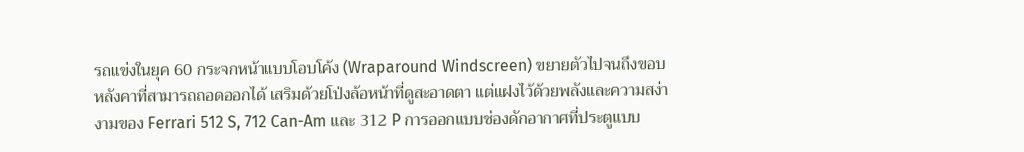รถแข่งในยุค 60 กระจกหน้าแบบโอบโค้ง (Wraparound Windscreen) ขยายตัวไปจนถึงขอบหลังคาที่สามารถถอดออกได้ เสริมด้วยโป่งล้อหน้าที่ดูสะอาดตา แต่แฝงไว้ด้วยพลังและความสง่างามของ Ferrari 512 S, 712 Can-Am และ 312 P การออกแบบช่องดักอากาศที่ประตูแบบ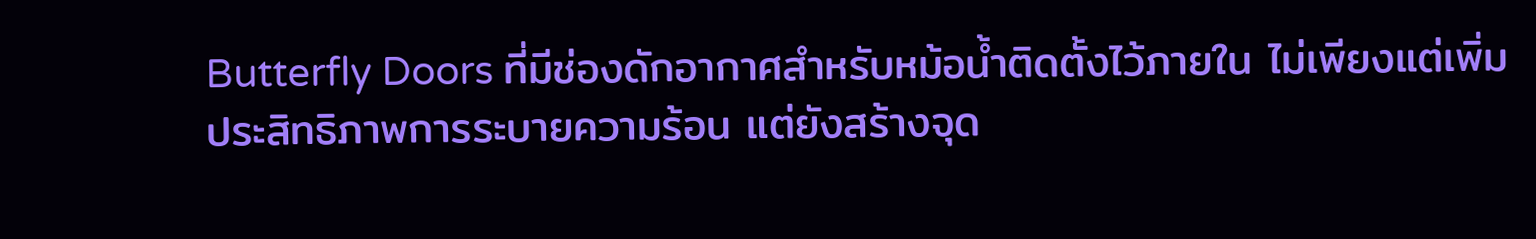Butterfly Doors ที่มีช่องดักอากาศสำหรับหม้อน้ำติดตั้งไว้ภายใน ไม่เพียงแต่เพิ่มประสิทธิภาพการระบายความร้อน แต่ยังสร้างจุด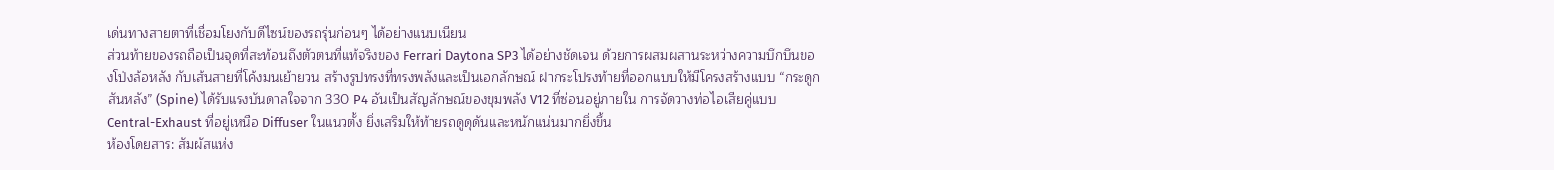เด่นทางสายตาที่เชื่อมโยงกับดีไซน์ของรถรุ่นก่อนๆ ได้อย่างแนบเนียน
ส่วนท้ายของรถถือเป็นจุดที่สะท้อนถึงตัวตนที่แท้จริงของ Ferrari Daytona SP3 ได้อย่างชัดเจน ด้วยการผสมผสานระหว่างความบึกบึนของโป่งล้อหลัง กับเส้นสายที่โค้งมนเย้ายวน สร้างรูปทรงที่ทรงพลังและเป็นเอกลักษณ์ ฝากระโปรงท้ายที่ออกแบบให้มีโครงสร้างแบบ “กระดูกสันหลัง” (Spine) ได้รับแรงบันดาลใจจาก 330 P4 อันเป็นสัญลักษณ์ของขุมพลัง V12 ที่ซ่อนอยู่ภายใน การจัดวางท่อไอเสียคู่แบบ Central-Exhaust ที่อยู่เหนือ Diffuser ในแนวตั้ง ยิ่งเสริมให้ท้ายรถดูดุดันและหนักแน่นมากยิ่งขึ้น
ห้องโดยสาร: สัมผัสแห่ง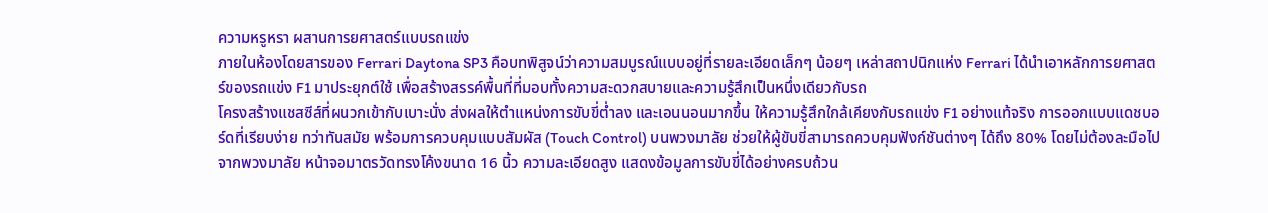ความหรูหรา ผสานการยศาสตร์แบบรถแข่ง
ภายในห้องโดยสารของ Ferrari Daytona SP3 คือบทพิสูจน์ว่าความสมบูรณ์แบบอยู่ที่รายละเอียดเล็กๆ น้อยๆ เหล่าสถาปนิกแห่ง Ferrari ได้นำเอาหลักการยศาสตร์ของรถแข่ง F1 มาประยุกต์ใช้ เพื่อสร้างสรรค์พื้นที่ที่มอบทั้งความสะดวกสบายและความรู้สึกเป็นหนึ่งเดียวกับรถ
โครงสร้างแชสซีส์ที่ผนวกเข้ากับเบาะนั่ง ส่งผลให้ตำแหน่งการขับขี่ต่ำลง และเอนนอนมากขึ้น ให้ความรู้สึกใกล้เคียงกับรถแข่ง F1 อย่างแท้จริง การออกแบบแดชบอร์ดที่เรียบง่าย ทว่าทันสมัย พร้อมการควบคุมแบบสัมผัส (Touch Control) บนพวงมาลัย ช่วยให้ผู้ขับขี่สามารถควบคุมฟังก์ชันต่างๆ ได้ถึง 80% โดยไม่ต้องละมือไปจากพวงมาลัย หน้าจอมาตรวัดทรงโค้งขนาด 16 นิ้ว ความละเอียดสูง แสดงข้อมูลการขับขี่ได้อย่างครบถ้วน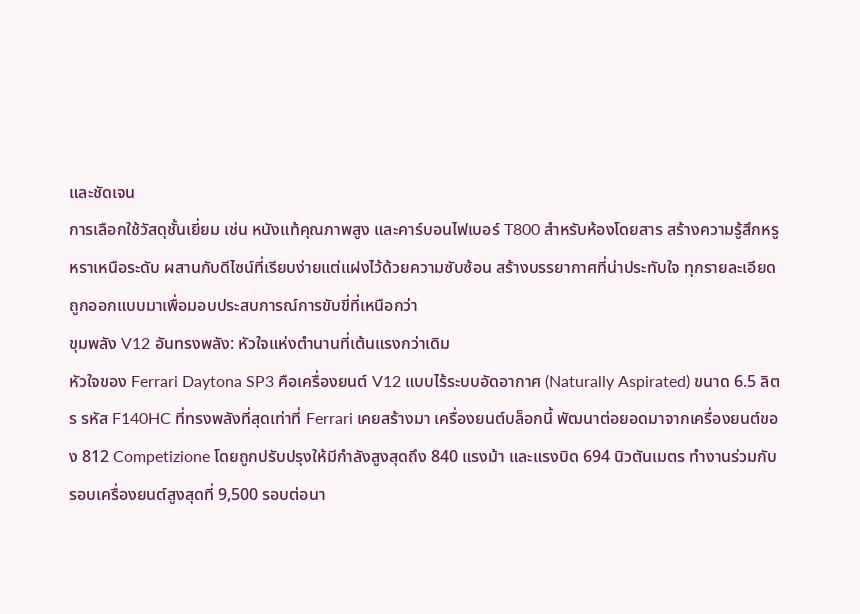และชัดเจน
การเลือกใช้วัสดุชั้นเยี่ยม เช่น หนังแท้คุณภาพสูง และคาร์บอนไฟเบอร์ T800 สำหรับห้องโดยสาร สร้างความรู้สึกหรูหราเหนือระดับ ผสานกับดีไซน์ที่เรียบง่ายแต่แฝงไว้ด้วยความซับซ้อน สร้างบรรยากาศที่น่าประทับใจ ทุกรายละเอียดถูกออกแบบมาเพื่อมอบประสบการณ์การขับขี่ที่เหนือกว่า
ขุมพลัง V12 อันทรงพลัง: หัวใจแห่งตำนานที่เต้นแรงกว่าเดิม
หัวใจของ Ferrari Daytona SP3 คือเครื่องยนต์ V12 แบบไร้ระบบอัดอากาศ (Naturally Aspirated) ขนาด 6.5 ลิตร รหัส F140HC ที่ทรงพลังที่สุดเท่าที่ Ferrari เคยสร้างมา เครื่องยนต์บล็อกนี้ พัฒนาต่อยอดมาจากเครื่องยนต์ของ 812 Competizione โดยถูกปรับปรุงให้มีกำลังสูงสุดถึง 840 แรงม้า และแรงบิด 694 นิวตันเมตร ทำงานร่วมกับรอบเครื่องยนต์สูงสุดที่ 9,500 รอบต่อนา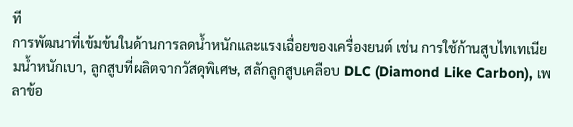ที
การพัฒนาที่เข้มข้นในด้านการลดน้ำหนักและแรงเฉื่อยของเครื่องยนต์ เช่น การใช้ก้านสูบไทเทเนียมน้ำหนักเบา, ลูกสูบที่ผลิตจากวัสดุพิเศษ, สลักลูกสูบเคลือบ DLC (Diamond Like Carbon), เพลาข้อ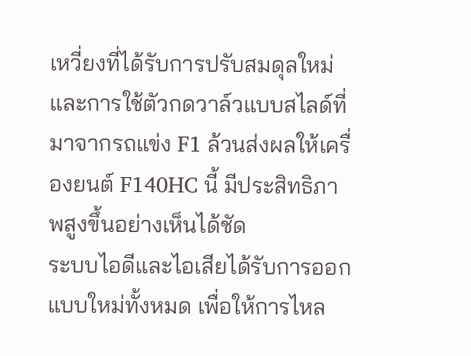เหวี่ยงที่ได้รับการปรับสมดุลใหม่ และการใช้ตัวกดวาล์วแบบสไลด์ที่มาจากรถแข่ง F1 ล้วนส่งผลให้เครื่องยนต์ F140HC นี้ มีประสิทธิภาพสูงขึ้นอย่างเห็นได้ชัด
ระบบไอดีและไอเสียได้รับการออกแบบใหม่ทั้งหมด เพื่อให้การไหล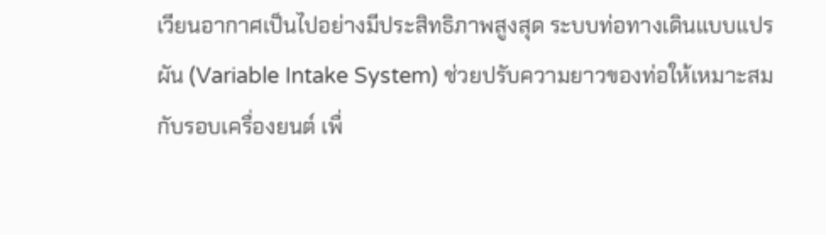เวียนอากาศเป็นไปอย่างมีประสิทธิภาพสูงสุด ระบบท่อทางเดินแบบแปรผัน (Variable Intake System) ช่วยปรับความยาวของท่อให้เหมาะสมกับรอบเครื่องยนต์ เพื่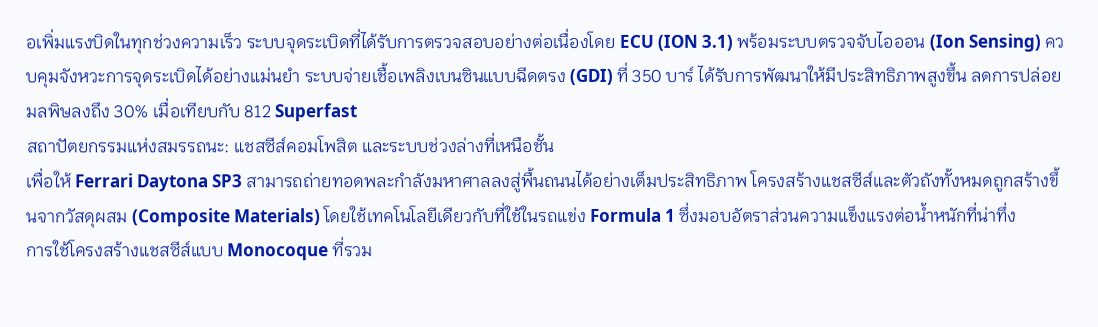อเพิ่มแรงบิดในทุกช่วงความเร็ว ระบบจุดระเบิดที่ได้รับการตรวจสอบอย่างต่อเนื่องโดย ECU (ION 3.1) พร้อมระบบตรวจจับไอออน (Ion Sensing) ควบคุมจังหวะการจุดระเบิดได้อย่างแม่นยำ ระบบจ่ายเชื้อเพลิงเบนซินแบบฉีดตรง (GDI) ที่ 350 บาร์ ได้รับการพัฒนาให้มีประสิทธิภาพสูงขึ้น ลดการปล่อยมลพิษลงถึง 30% เมื่อเทียบกับ 812 Superfast
สถาปัตยกรรมแห่งสมรรถนะ: แชสซีส์คอมโพสิต และระบบช่วงล่างที่เหนือชั้น
เพื่อให้ Ferrari Daytona SP3 สามารถถ่ายทอดพละกำลังมหาศาลลงสู่พื้นถนนได้อย่างเต็มประสิทธิภาพ โครงสร้างแชสซีส์และตัวถังทั้งหมดถูกสร้างขึ้นจากวัสดุผสม (Composite Materials) โดยใช้เทคโนโลยีเดียวกับที่ใช้ในรถแข่ง Formula 1 ซึ่งมอบอัตราส่วนความแข็งแรงต่อน้ำหนักที่น่าทึ่ง
การใช้โครงสร้างแชสซีส์แบบ Monocoque ที่รวม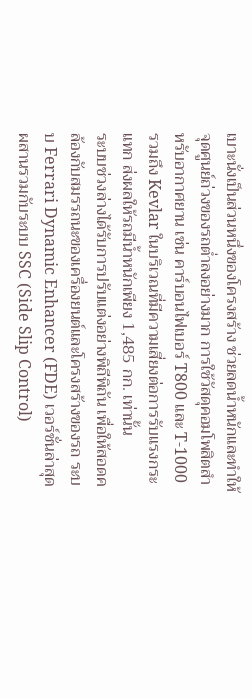เบาะนั่งเป็นส่วนหนึ่งของโครงสร้าง ช่วยลดน้ำหนักและทำให้จุดศูนย์ถ่วงของรถต่ำลงอย่างมาก การใช้วัสดุคอมโพสิตสำหรับอากาศยาน เช่น คาร์บอนไฟเบอร์ T800 และ T-1000 รวมถึง Kevlar ในบริเวณที่มีความเสี่ยงต่อการรับแรงกระแทก ส่งผลให้รถมีน้ำหนักเพียง 1,485 กก. เท่านั้น
ระบบช่วงล่างได้รับการปรับแต่งอย่างพิถีพิถัน เพื่อให้สอดคล้องกับสมรรถนะของเครื่องยนต์และโครงสร้างของรถ ระบบ Ferrari Dynamic Enhancer (FDE) เวอร์ชั่นล่าสุด ผสานรวมกับระบบ SSC (Side Slip Control)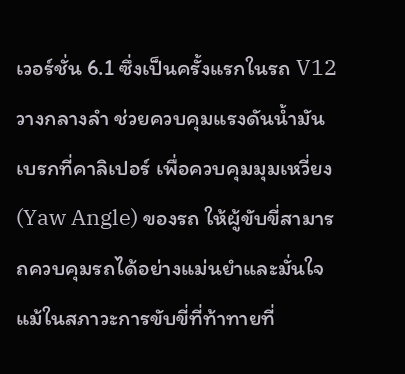เวอร์ชั่น 6.1 ซึ่งเป็นครั้งแรกในรถ V12 วางกลางลำ ช่วยควบคุมแรงดันน้ำมันเบรกที่คาลิเปอร์ เพื่อควบคุมมุมเหวี่ยง (Yaw Angle) ของรถ ให้ผู้ขับขี่สามารถควบคุมรถได้อย่างแม่นยำและมั่นใจ แม้ในสภาวะการขับขี่ที่ท้าทายที่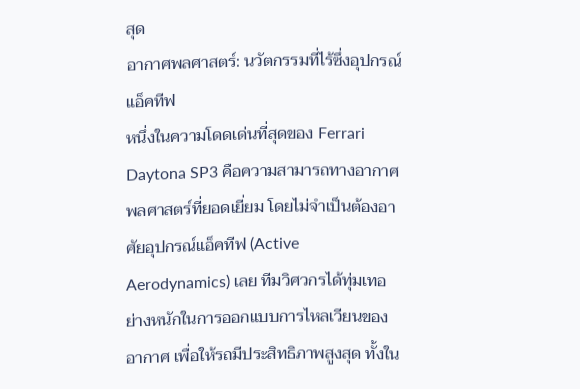สุด
อากาศพลศาสตร์: นวัตกรรมที่ไร้ซึ่งอุปกรณ์แอ็คทีฟ
หนึ่งในความโดดเด่นที่สุดของ Ferrari Daytona SP3 คือความสามารถทางอากาศพลศาสตร์ที่ยอดเยี่ยม โดยไม่จำเป็นต้องอาศัยอุปกรณ์แอ็คทีฟ (Active Aerodynamics) เลย ทีมวิศวกรได้ทุ่มเทอย่างหนักในการออกแบบการไหลเวียนของอากาศ เพื่อให้รถมีประสิทธิภาพสูงสุด ทั้งใน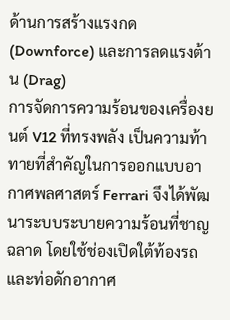ด้านการสร้างแรงกด (Downforce) และการลดแรงต้าน (Drag)
การจัดการความร้อนของเครื่องยนต์ V12 ที่ทรงพลัง เป็นความท้าทายที่สำคัญในการออกแบบอากาศพลศาสตร์ Ferrari จึงได้พัฒนาระบบระบายความร้อนที่ชาญฉลาด โดยใช้ช่องเปิดใต้ท้องรถ และท่อดักอากาศ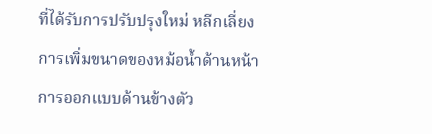ที่ได้รับการปรับปรุงใหม่ หลีกเลี่ยงการเพิ่มขนาดของหม้อน้ำด้านหน้า
การออกแบบด้านข้างตัว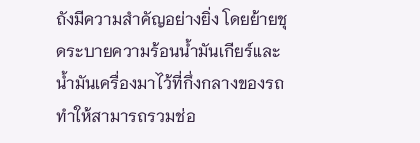ถังมีความสำคัญอย่างยิ่ง โดยย้ายชุดระบายความร้อนน้ำมันเกียร์และน้ำมันเครื่องมาไว้ที่กึ่งกลางของรถ ทำให้สามารถรวมช่อ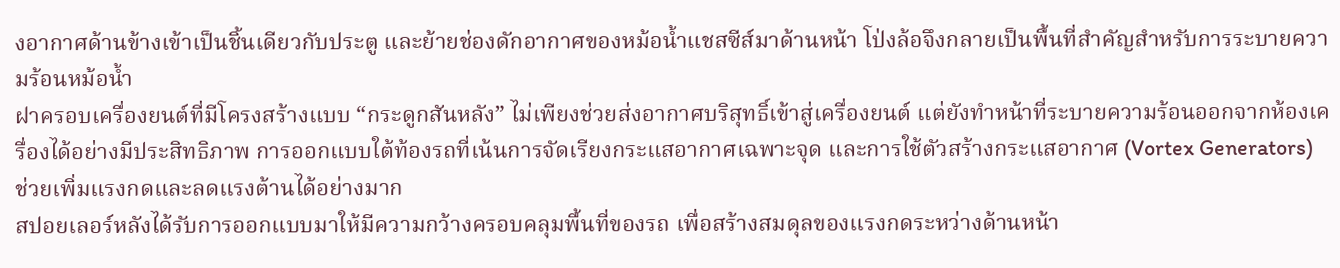งอากาศด้านข้างเข้าเป็นชิ้นเดียวกับประตู และย้ายช่องดักอากาศของหม้อน้ำแชสซีส์มาด้านหน้า โป่งล้อจึงกลายเป็นพื้นที่สำคัญสำหรับการระบายความร้อนหม้อน้ำ
ฝาครอบเครื่องยนต์ที่มีโครงสร้างแบบ “กระดูกสันหลัง” ไม่เพียงช่วยส่งอากาศบริสุทธิ์เข้าสู่เครื่องยนต์ แต่ยังทำหน้าที่ระบายความร้อนออกจากห้องเครื่องได้อย่างมีประสิทธิภาพ การออกแบบใต้ท้องรถที่เน้นการจัดเรียงกระแสอากาศเฉพาะจุด และการใช้ตัวสร้างกระแสอากาศ (Vortex Generators) ช่วยเพิ่มแรงกดและลดแรงต้านได้อย่างมาก
สปอยเลอร์หลังได้รับการออกแบบมาให้มีความกว้างครอบคลุมพื้นที่ของรถ เพื่อสร้างสมดุลของแรงกดระหว่างด้านหน้า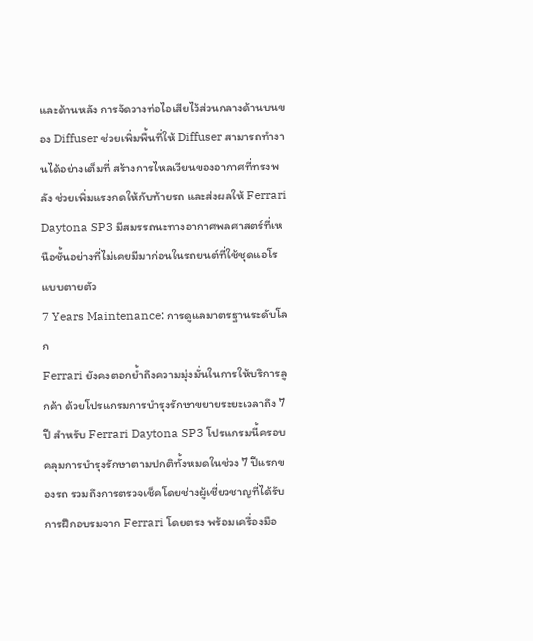และด้านหลัง การจัดวางท่อไอเสียไว้ส่วนกลางด้านบนของ Diffuser ช่วยเพิ่มพื้นที่ให้ Diffuser สามารถทำงานได้อย่างเต็มที่ สร้างการไหลเวียนของอากาศที่ทรงพลัง ช่วยเพิ่มแรงกดให้กับท้ายรถ และส่งผลให้ Ferrari Daytona SP3 มีสมรรถนะทางอากาศพลศาสตร์ที่เหนือชั้นอย่างที่ไม่เคยมีมาก่อนในรถยนต์ที่ใช้ชุดแอโรแบบตายตัว
7 Years Maintenance: การดูแลมาตรฐานระดับโลก
Ferrari ยังคงตอกย้ำถึงความมุ่งมั่นในการให้บริการลูกค้า ด้วยโปรแกรมการบำรุงรักษาขยายระยะเวลาถึง 7 ปี สำหรับ Ferrari Daytona SP3 โปรแกรมนี้ครอบคลุมการบำรุงรักษาตามปกติทั้งหมดในช่วง 7 ปีแรกของรถ รวมถึงการตรวจเช็คโดยช่างผู้เชี่ยวชาญที่ได้รับการฝึกอบรมจาก Ferrari โดยตรง พร้อมเครื่องมือ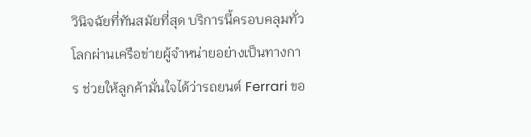วินิจฉัยที่ทันสมัยที่สุด บริการนี้ครอบคลุมทั่วโลกผ่านเครือข่ายผู้จำหน่ายอย่างเป็นทางการ ช่วยให้ลูกค้ามั่นใจได้ว่ารถยนต์ Ferrari ขอ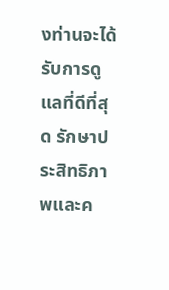งท่านจะได้รับการดูแลที่ดีที่สุด รักษาประสิทธิภาพและค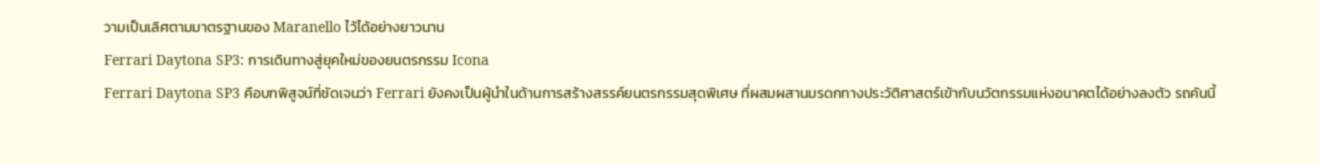วามเป็นเลิศตามมาตรฐานของ Maranello ไว้ได้อย่างยาวนาน
Ferrari Daytona SP3: การเดินทางสู่ยุคใหม่ของยนตรกรรม Icona
Ferrari Daytona SP3 คือบทพิสูจน์ที่ชัดเจนว่า Ferrari ยังคงเป็นผู้นำในด้านการสร้างสรรค์ยนตรกรรมสุดพิเศษ ที่ผสมผสานมรดกทางประวัติศาสตร์เข้ากับนวัตกรรมแห่งอนาคตได้อย่างลงตัว รถคันนี้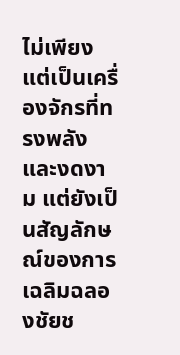ไม่เพียงแต่เป็นเครื่องจักรที่ทรงพลังและงดงาม แต่ยังเป็นสัญลักษณ์ของการเฉลิมฉลองชัยช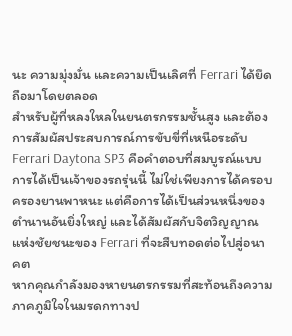นะ ความมุ่งมั่น และความเป็นเลิศที่ Ferrari ได้ยึดถือมาโดยตลอด
สำหรับผู้ที่หลงใหลในยนตรกรรมชั้นสูง และต้องการสัมผัสประสบการณ์การขับขี่ที่เหนือระดับ Ferrari Daytona SP3 คือคำตอบที่สมบูรณ์แบบ การได้เป็นเจ้าของรถรุ่นนี้ ไม่ใช่เพียงการได้ครอบครองยานพาหนะ แต่คือการได้เป็นส่วนหนึ่งของตำนานอันยิ่งใหญ่ และได้สัมผัสกับจิตวิญญาณแห่งชัยชนะของ Ferrari ที่จะสืบทอดต่อไปสู่อนาคต
หากคุณกำลังมองหายนตรกรรมที่สะท้อนถึงความภาคภูมิใจในมรดกทางป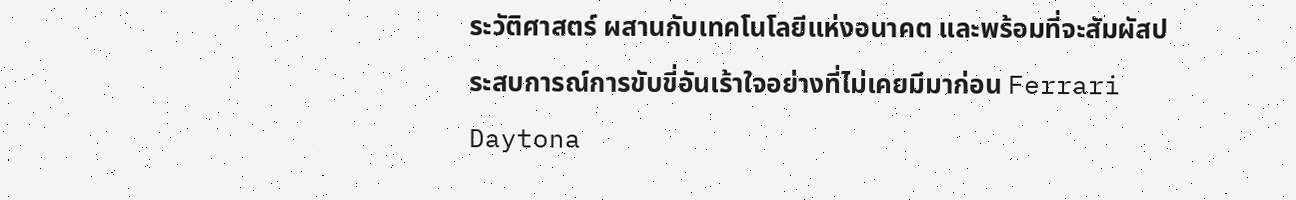ระวัติศาสตร์ ผสานกับเทคโนโลยีแห่งอนาคต และพร้อมที่จะสัมผัสประสบการณ์การขับขี่อันเร้าใจอย่างที่ไม่เคยมีมาก่อน Ferrari Daytona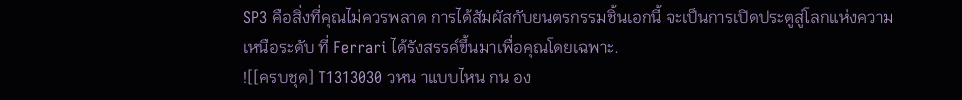SP3 คือสิ่งที่คุณไม่ควรพลาด การได้สัมผัสกับยนตรกรรมชิ้นเอกนี้ จะเป็นการเปิดประตูสู่โลกแห่งความเหนือระดับ ที่ Ferrari ได้รังสรรค์ขึ้นมาเพื่อคุณโดยเฉพาะ.
![[ครบชุด] T1313030 วหน าแบบไหน กน อง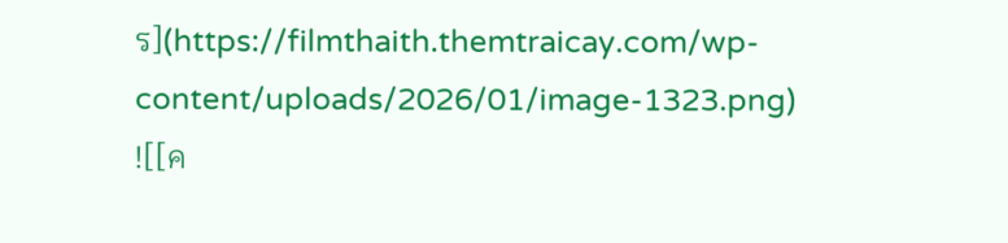ร](https://filmthaith.themtraicay.com/wp-content/uploads/2026/01/image-1323.png)
![[ค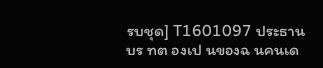รบชุด] T1601097 ประธานบร ทต องเป นของฉ นคนเด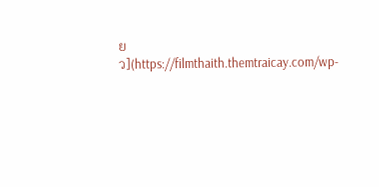ยว](https://filmthaith.themtraicay.com/wp-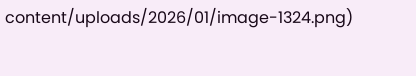content/uploads/2026/01/image-1324.png)